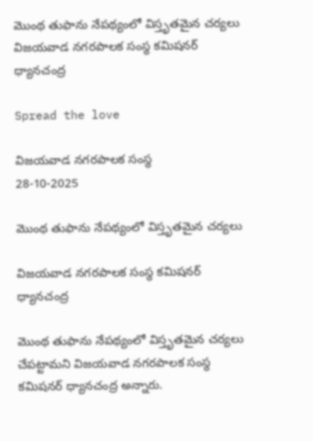మొంథ తుఫాను నేపథ్యంలో విస్తృతమైన చర్యలు విజయవాడ నగరపాలక సంస్థ కమిషనర్ ధ్యానచంద్ర

Spread the love

విజయవాడ నగరపాలక సంస్థ
28-10-2025

మొంథ తుఫాను నేపథ్యంలో విస్తృతమైన చర్యలు

విజయవాడ నగరపాలక సంస్థ కమిషనర్ ధ్యానచంద్ర

మొంథ తుఫాను నేపథ్యంలో విస్తృతమైన చర్యలు చేపట్టామని విజయవాడ నగరపాలక సంస్థ కమిషనర్ ధ్యానచంద్ర అన్నారు.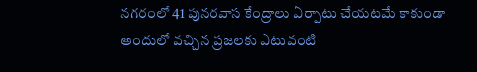నగరంలో 41 పునరవాస కేంద్రాలు ఏర్పాటు చేయటమే కాకుండా అందులో వచ్చిన ప్రజలకు ఎటువంటి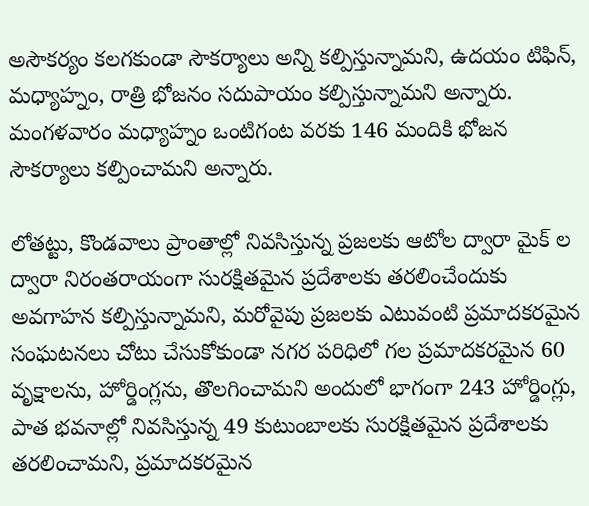అసౌకర్యం కలగకుండా సౌకర్యాలు అన్ని కల్పిస్తున్నామని, ఉదయం టిఫిన్, మధ్యాహ్నం, రాత్రి భోజనం సదుపాయం కల్పిస్తున్నామని అన్నారు. మంగళవారం మధ్యాహ్నం ఒంటిగంట వరకు 146 మందికి భోజన సౌకర్యాలు కల్పించామని అన్నారు.

లోతట్టు, కొండవాలు ప్రాంతాల్లో నివసిస్తున్న ప్రజలకు ఆటోల ద్వారా మైక్ ల ద్వారా నిరంతరాయంగా సురక్షితమైన ప్రదేశాలకు తరలించేందుకు అవగాహన కల్పిస్తున్నామని, మరోవైపు ప్రజలకు ఎటువంటి ప్రమాదకరమైన సంఘటనలు చోటు చేసుకోకుండా నగర పరిధిలో గల ప్రమాదకరమైన 60 వృక్షాలను, హోర్డింగ్లను, తొలగించామని అందులో భాగంగా 243 హోర్డింగ్లు, పాత భవనాల్లో నివసిస్తున్న 49 కుటుంబాలకు సురక్షితమైన ప్రదేశాలకు తరలించామని, ప్రమాదకరమైన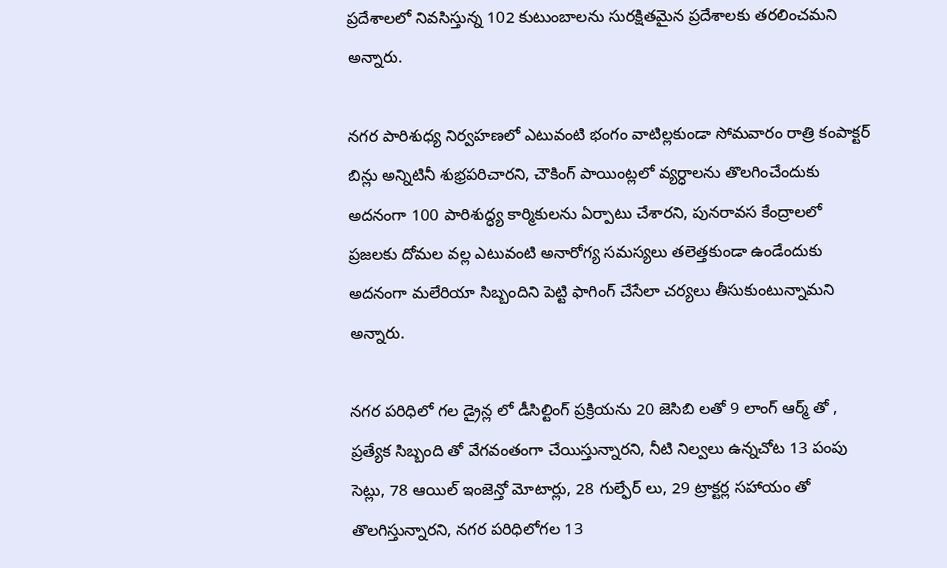ప్రదేశాలలో నివసిస్తున్న 102 కుటుంబాలను సురక్షితమైన ప్రదేశాలకు తరలించమని అన్నారు.

నగర పారిశుధ్య నిర్వహణలో ఎటువంటి భంగం వాటిల్లకుండా సోమవారం రాత్రి కంపాక్టర్ బిన్లు అన్నిటినీ శుభ్రపరిచారని, చౌకింగ్ పాయింట్లలో వ్యర్ధాలను తొలగించేందుకు అదనంగా 100 పారిశుద్ధ్య కార్మికులను ఏర్పాటు చేశారని, పునరావస కేంద్రాలలో ప్రజలకు దోమల వల్ల ఎటువంటి అనారోగ్య సమస్యలు తలెత్తకుండా ఉండేందుకు అదనంగా మలేరియా సిబ్బందిని పెట్టి ఫాగింగ్ చేసేలా చర్యలు తీసుకుంటున్నామని అన్నారు.

నగర పరిధిలో గల డ్రైన్ల లో డీసిల్టింగ్ ప్రక్రియను 20 జెసిబి లతో 9 లాంగ్ ఆర్మ్ తో , ప్రత్యేక సిబ్బంది తో వేగవంతంగా చేయిస్తున్నారని, నీటి నిల్వలు ఉన్నచోట 13 పంపు సెట్లు, 78 ఆయిల్ ఇంజెన్తో మోటార్లు, 28 గుల్ఫేర్ లు, 29 ట్రాక్టర్ల సహాయం తో తొలగిస్తున్నారని, నగర పరిధిలోగల 13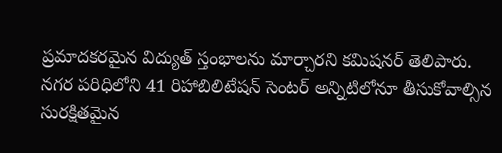ప్రమాదకరమైన విద్యుత్ స్తంభాలను మార్చారని కమిషనర్ తెలిపారు. నగర పరిధిలోని 41 రిహాబిలిటేషన్ సెంటర్ అన్నిటిలోనూ తీసుకోవాల్సిన సురక్షితమైన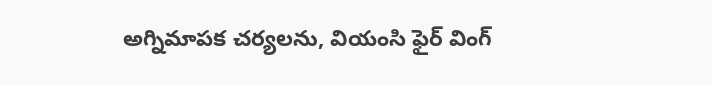అగ్నిమాపక చర్యలను, వియంసి ఫైర్ వింగ్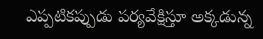ఎప్పటికప్పుడు పర్యవేక్షిస్తూ అక్కడున్న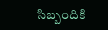సిబ్బందికి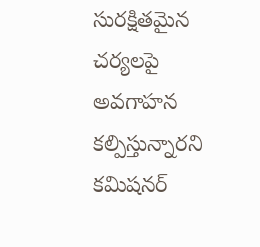సురక్షితమైన చర్యలపై అవగాహన కల్పిస్తున్నారని కమిషనర్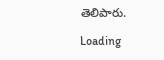తెలిపారు.

Loading